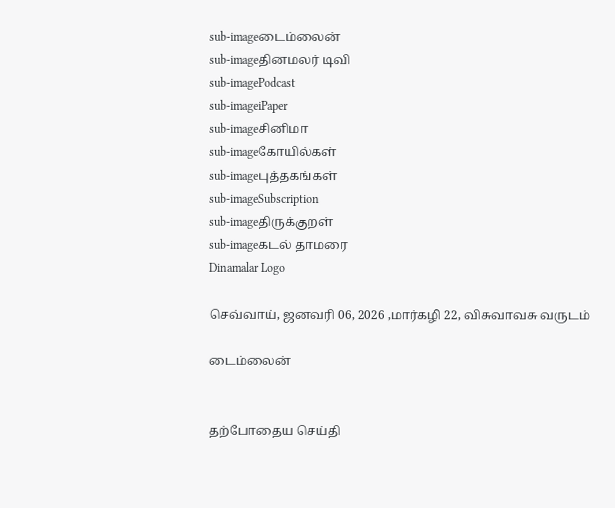sub-imageடைம்லைன்
sub-imageதினமலர் டிவி
sub-imagePodcast
sub-imageiPaper
sub-imageசினிமா
sub-imageகோயில்கள்
sub-imageபுத்தகங்கள்
sub-imageSubscription
sub-imageதிருக்குறள்
sub-imageகடல் தாமரை
Dinamalar Logo

செவ்வாய், ஜனவரி 06, 2026 ,மார்கழி 22, விசுவாவசு வருடம்

டைம்லைன்


தற்போதைய செய்தி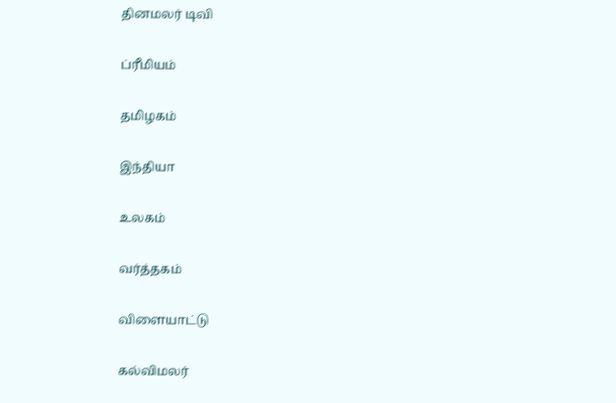தினமலர் டிவி


ப்ரீமியம்


தமிழகம்


இந்தியா


உலகம்


வர்த்தகம்


விளையாட்டு


கல்விமலர்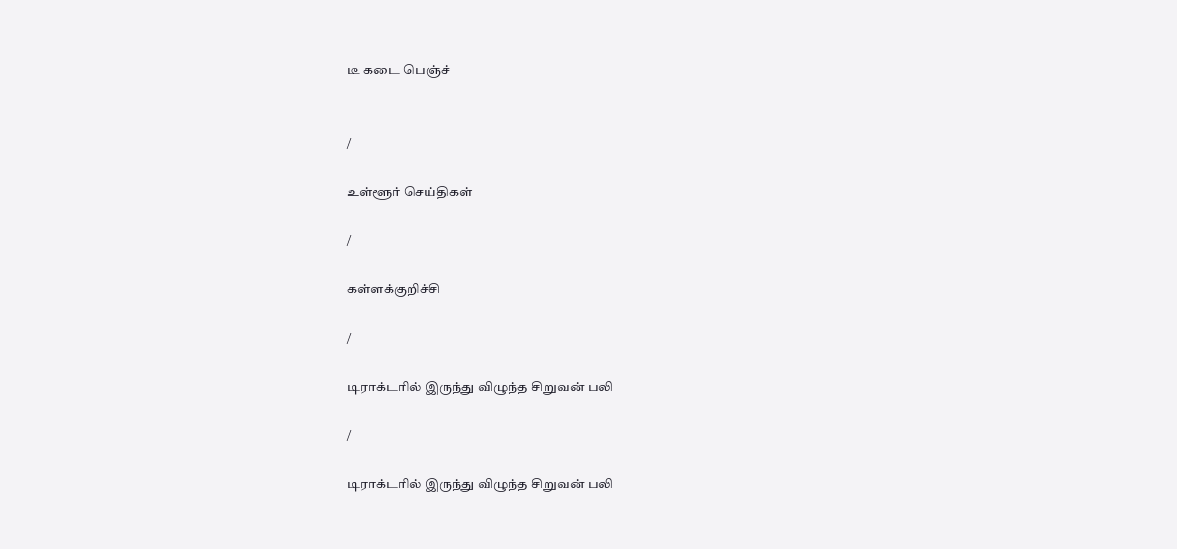டீ கடை பெஞ்ச்


/

உள்ளூர் செய்திகள்

/

கள்ளக்குறிச்சி

/

டிராக்டரில் இருந்து விழுந்த சிறுவன் பலி

/

டிராக்டரில் இருந்து விழுந்த சிறுவன் பலி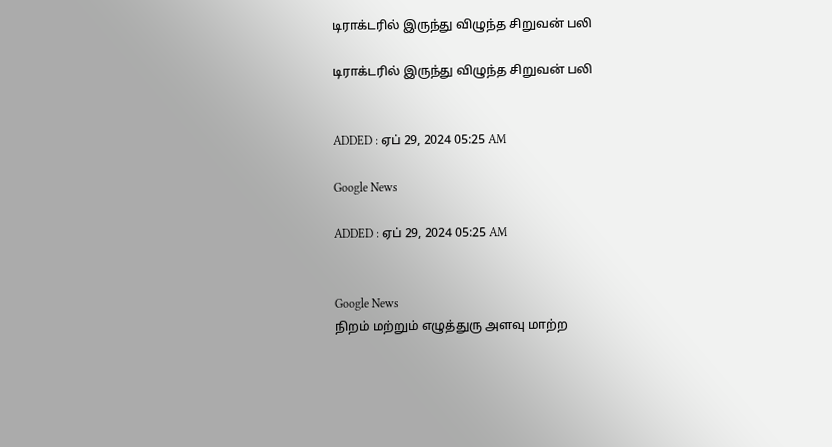டிராக்டரில் இருந்து விழுந்த சிறுவன் பலி

டிராக்டரில் இருந்து விழுந்த சிறுவன் பலி


ADDED : ஏப் 29, 2024 05:25 AM

Google News

ADDED : ஏப் 29, 2024 05:25 AM


Google News
நிறம் மற்றும் எழுத்துரு அளவு மாற்ற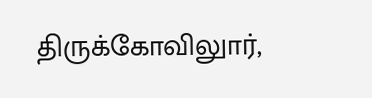திருக்கோவிலுார்,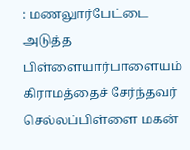: மணலுார்பேட்டை அடுத்த பிள்ளையார்பாளையம் கிராமத்தைச் சேர்ந்தவர் செல்லப்பிள்ளை மகன்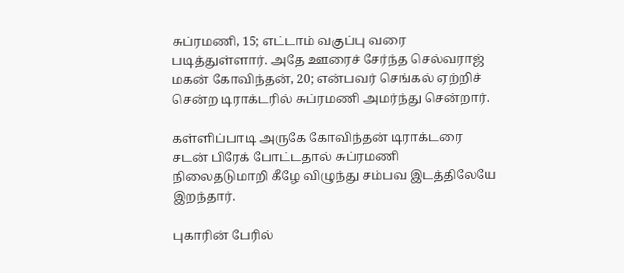சுப்ரமணி, 15; எட்டாம் வகுப்பு வரை படித்துள்ளார். அதே ஊரைச் சேர்ந்த செல்வராஜ் மகன் கோவிந்தன், 20; என்பவர் செங்கல் ஏற்றிச் சென்ற டிராக்டரில் சுப்ரமணி அமர்ந்து சென்றார்.

கள்ளிப்பாடி அருகே கோவிந்தன் டிராக்டரை சடன் பிரேக் போட்டதால் சுப்ரமணி நிலைதடுமாறி கீழே விழுந்து சம்பவ இடத்திலேயே இறந்தார்.

புகாரின் பேரில்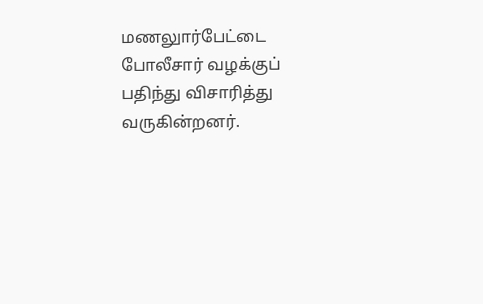மணலுார்பேட்டை போலீசார் வழக்குப் பதிந்து விசாரித்து வருகின்றனர்.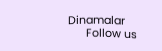Dinamalar
      Follow us